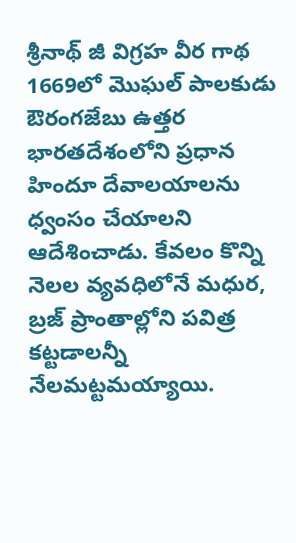శ్రీనాథ్ జీ విగ్రహ వీర గాథ
1669లో మొఘల్ పాలకుడు ఔరంగజేబు ఉత్తర భారతదేశంలోని ప్రధాన హిందూ దేవాలయాలను ధ్వంసం చేయాలని ఆదేశించాడు. కేవలం కొన్ని నెలల వ్యవధిలోనే మధుర, బ్రజ్ ప్రాంతాల్లోని పవిత్ర కట్టడాలన్నీ నేలమట్టమయ్యాయి.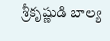శ్రీకృష్ణుడి బాల్య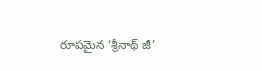రూపమైన ‘శ్రీనాథ్ జీ’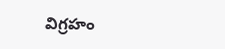విగ్రహం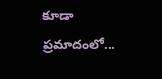కూడా ప్రమాదంలో...